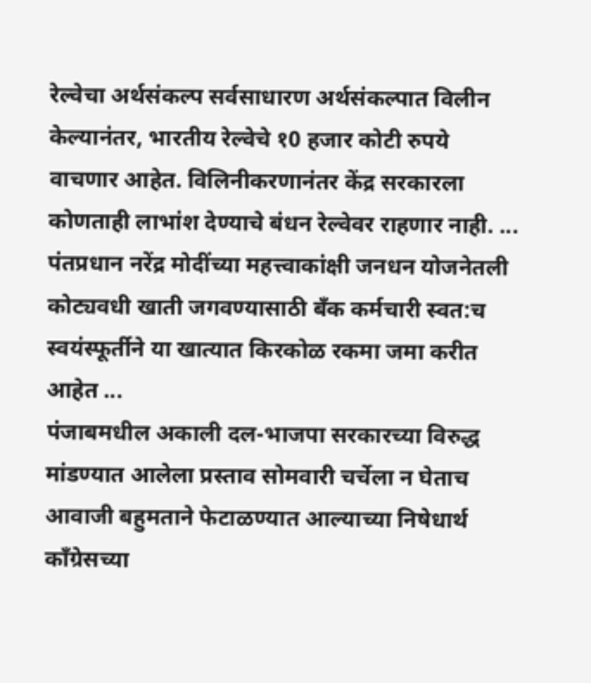रेल्वेचा अर्थसंकल्प सर्वसाधारण अर्थसंकल्पात विलीन केल्यानंतर, भारतीय रेल्वेचे १0 हजार कोटी रुपये वाचणार आहेत. विलिनीकरणानंतर केंद्र सरकारला कोणताही लाभांश देण्याचे बंधन रेल्वेवर राहणार नाही. ...
पंतप्रधान नरेंद्र मोदींच्या महत्त्वाकांक्षी जनधन योजनेतली कोट्यवधी खाती जगवण्यासाठी बँक कर्मचारी स्वत:च स्वयंस्फूर्तीने या खात्यात किरकोळ रकमा जमा करीत आहेत ...
पंजाबमधील अकाली दल-भाजपा सरकारच्या विरुद्ध मांडण्यात आलेला प्रस्ताव सोमवारी चर्चेला न घेताच आवाजी बहुमताने फेटाळण्यात आल्याच्या निषेधार्थ काँग्रेसच्या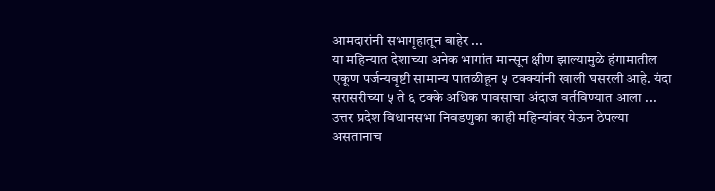आमदारांनी सभागृहातून बाहेर ...
या महिन्यात देशाच्या अनेक भागांत मान्सून क्षीण झाल्यामुळे हंगामातील एकूण पर्जन्यवृष्टी सामान्य पातळीहून ५ टक्क्यांनी खाली घसरली आहे. यंदा सरासरीच्या ५ ते ६ टक्के अधिक पावसाचा अंदाज वर्तविण्यात आला ...
उत्तर प्रदेश विधानसभा निवडणुका काही महिन्यांवर येऊन ठेपल्या असतानाच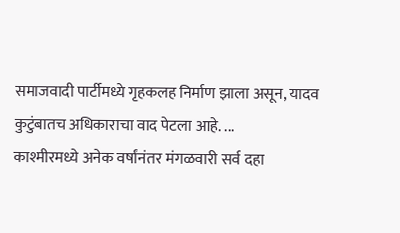समाजवादी पार्टीमध्ये गृहकलह निर्माण झाला असून, यादव कुटुंबातच अधिकाराचा वाद पेटला आहे. ...
काश्मीरमध्ये अनेक वर्षांनंतर मंगळवारी सर्व दहा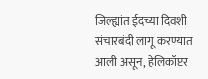जिल्ह्यांत ईदच्या दिवशी संचारबंदी लागू करण्यात आली असून, हेलिकॉप्टर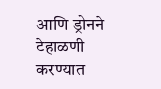आणि ड्रोनने टेहाळणी करण्यात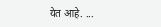येत आहे. ...